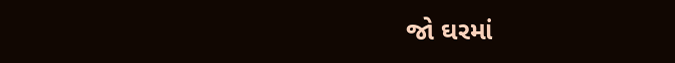જો ઘરમાં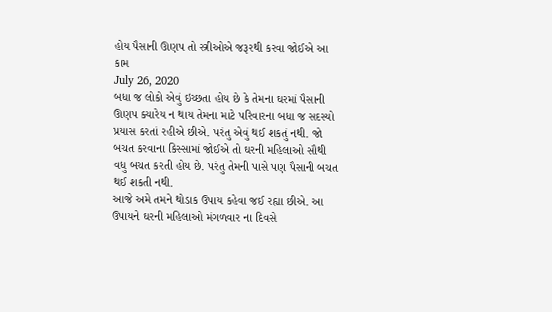હોય પૈસાની ઊણપ તો સ્ત્રીઓએ જરૂરથી કરવા જોઈએ આ કામ
July 26, 2020
બધા જ લોકો એવું ઇચ્છતા હોય છે કે તેમના ઘરમાં પૈસાની ઊણપ ક્યારેય ન થાય તેમના માટે પરિવારના બધા જ સદસ્યો પ્રયાસ કરતાં રહીએ છીએ. પરંતુ એવું થઈ શકતું નથી. જો બચત કરવાના કિસ્સામાં જોઈએ તો ઘરની મહિલાઓ સૌથી વધુ બચત કરતી હોય છે. પરંતુ તેમની પાસે પણ પૈસાની બચત થઈ શકતી નથી.
આજે અમે તમને થોડાક ઉપાય કહેવા જઈ રહ્યા છીએ. આ ઉપાયને ઘરની મહિલાઓ મંગળવાર ના દિવસે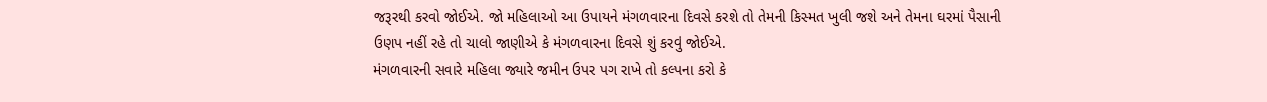જરૂરથી કરવો જોઈએ. જો મહિલાઓ આ ઉપાયને મંગળવારના દિવસે કરશે તો તેમની કિસ્મત ખુલી જશે અને તેમના ઘરમાં પૈસાની ઉણપ નહીં રહે તો ચાલો જાણીએ કે મંગળવારના દિવસે શું કરવું જોઈએ.
મંગળવારની સવારે મહિલા જ્યારે જમીન ઉપર પગ રાખે તો કલ્પના કરો કે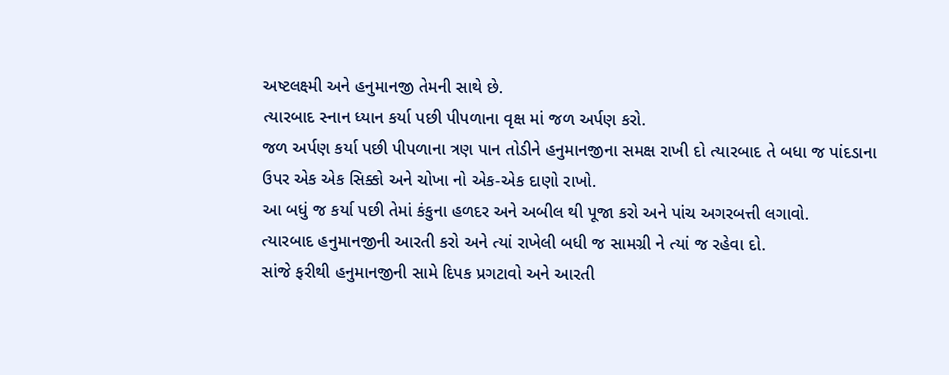અષ્ટલક્ષ્મી અને હનુમાનજી તેમની સાથે છે.
ત્યારબાદ સ્નાન ધ્યાન કર્યા પછી પીપળાના વૃક્ષ માં જળ અર્પણ કરો.
જળ અર્પણ કર્યા પછી પીપળાના ત્રણ પાન તોડીને હનુમાનજીના સમક્ષ રાખી દો ત્યારબાદ તે બધા જ પાંદડાના ઉપર એક એક સિક્કો અને ચોખા નો એક-એક દાણો રાખો.
આ બધું જ કર્યા પછી તેમાં કંકુના હળદર અને અબીલ થી પૂજા કરો અને પાંચ અગરબત્તી લગાવો.
ત્યારબાદ હનુમાનજીની આરતી કરો અને ત્યાં રાખેલી બધી જ સામગ્રી ને ત્યાં જ રહેવા દો.
સાંજે ફરીથી હનુમાનજીની સામે દિપક પ્રગટાવો અને આરતી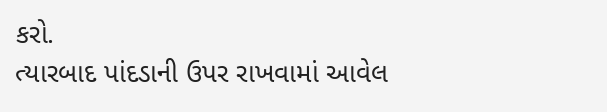કરો.
ત્યારબાદ પાંદડાની ઉપર રાખવામાં આવેલ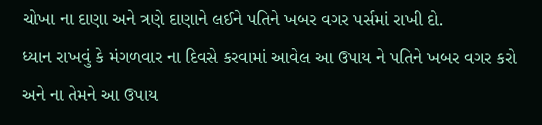ચોખા ના દાણા અને ત્રણે દાણાને લઈને પતિને ખબર વગર પર્સમાં રાખી દો.
ધ્યાન રાખવું કે મંગળવાર ના દિવસે કરવામાં આવેલ આ ઉપાય ને પતિને ખબર વગર કરો અને ના તેમને આ ઉપાય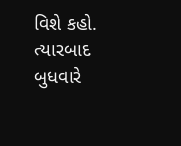વિશે કહો. ત્યારબાદ બુધવારે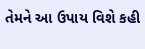તેમને આ ઉપાય વિશે કહી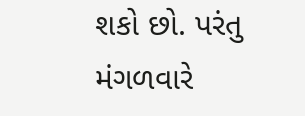શકો છો. પરંતુ મંગળવારે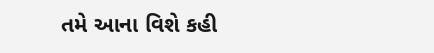તમે આના વિશે કહી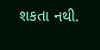શકતા નથી.